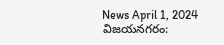News April 1, 2024
విజయనగరం: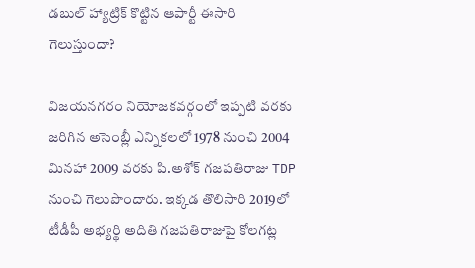డబుల్ హ్యాట్రిక్ కొట్టిన ఆపార్టీ ఈసారి గెలుస్తుందా?

విజయనగరం నియోజకవర్గంలో ఇప్పటి వరకు జరిగిన అసెంబ్లీ ఎన్నికలలో 1978 నుంచి 2004 మినహా 2009 వరకు పి.అశోక్ గజపతిరాజు TDP నుంచి గెలుపొందారు. ఇక్కడ తొలిసారి 2019లో టీడీపీ అభ్యర్థి అదితి గజపతిరాజుపై కోలగట్ల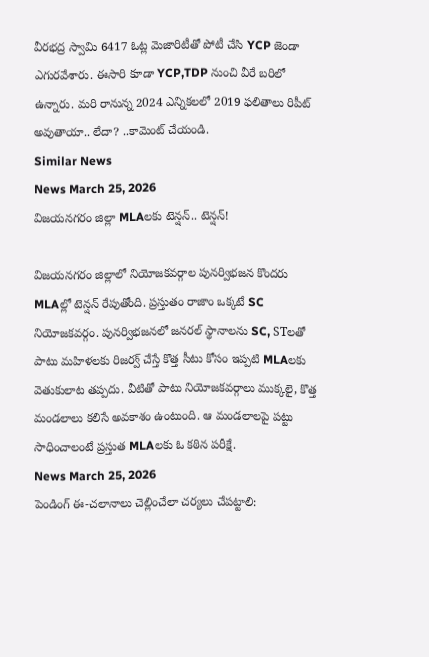వీరభద్ర స్వామి 6417 ఓట్ల మెజారిటీతో పోటీ చేసి YCP జెండా ఎగురవేశారు. ఈసారి కూడా YCP,TDP నుంచి వీరే బరిలో ఉన్నారు. మరి రానున్న 2024 ఎన్నికలలో 2019 ఫలితాలు రిపీట్ అవుతాయా.. లేదా? ..కామెంట్ చేయండి.
Similar News
News March 25, 2026
విజయనగరం జిల్లా MLAలకు టెన్షన్.. టెన్షన్!

విజయనగరం జిల్లాలో నియోజకవర్గాల పునర్విభజన కొందరు MLAల్లో టెన్షన్ రేపుతోంది. ప్రస్తుతం రాజాం ఒక్కటే SC నియోజకవర్గం. పునర్విభజనలో జనరల్ స్థానాలను SC, STలతో పాటు మహిళలకు రిజర్వ్ చేస్తే కొత్త సీటు కోసం ఇప్పటి MLAలకు వెతుకులాట తప్పదు. వీటితో పాటు నియోజకవర్గాలు ముక్కలై, కొత్త మండలాలు కలిసే అవకాశం ఉంటుంది. ఆ మండలాలపై పట్టు సాధించాలంటే ప్రస్తుత MLAలకు ఓ కఠిన పరీక్షే.
News March 25, 2026
పెండింగ్ ఈ-చలానాలు చెల్లించేలా చర్యలు చేపట్టాలి: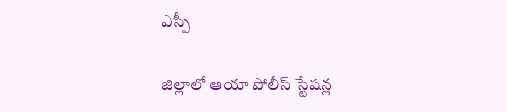ఎస్పీ

జిల్లాలో ఆయా పోలీస్ స్టేషన్ల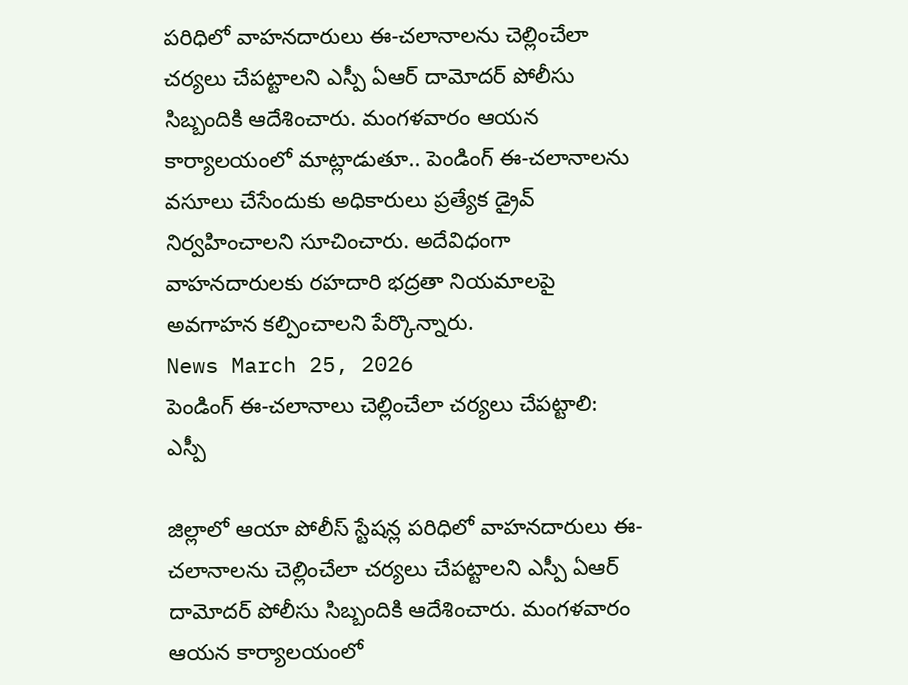పరిధిలో వాహనదారులు ఈ-చలానాలను చెల్లించేలా చర్యలు చేపట్టాలని ఎస్పీ ఏఆర్ దామోదర్ పోలీసు సిబ్బందికి ఆదేశించారు. మంగళవారం ఆయన కార్యాలయంలో మాట్లాడుతూ.. పెండింగ్ ఈ-చలానాలను వసూలు చేసేందుకు అధికారులు ప్రత్యేక డ్రైవ్ నిర్వహించాలని సూచించారు. అదేవిధంగా వాహనదారులకు రహదారి భద్రతా నియమాలపై అవగాహన కల్పించాలని పేర్కొన్నారు.
News March 25, 2026
పెండింగ్ ఈ-చలానాలు చెల్లించేలా చర్యలు చేపట్టాలి: ఎస్పీ

జిల్లాలో ఆయా పోలీస్ స్టేషన్ల పరిధిలో వాహనదారులు ఈ-చలానాలను చెల్లించేలా చర్యలు చేపట్టాలని ఎస్పీ ఏఆర్ దామోదర్ పోలీసు సిబ్బందికి ఆదేశించారు. మంగళవారం ఆయన కార్యాలయంలో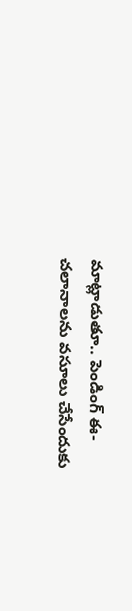మాట్లాడుతూ.. పెండింగ్ ఈ-చలానాలను వసూలు చేసేందుకు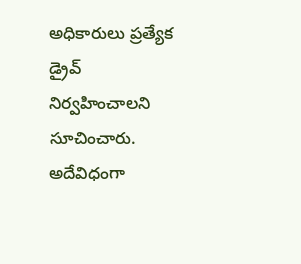అధికారులు ప్రత్యేక డ్రైవ్ నిర్వహించాలని సూచించారు. అదేవిధంగా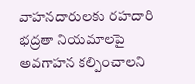వాహనదారులకు రహదారి భద్రతా నియమాలపై అవగాహన కల్పించాలని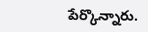పేర్కొన్నారు.